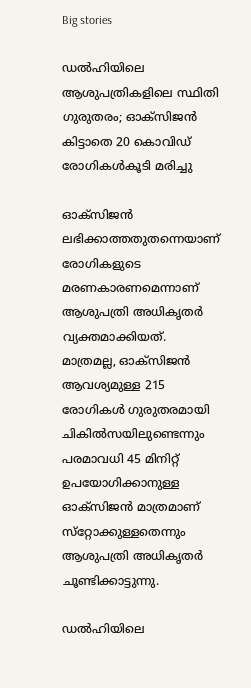Big stories

ഡല്‍ഹിയിലെ ആശുപത്രികളിലെ സ്ഥിതി ഗുരുതരം; ഓക്‌സിജന്‍ കിട്ടാതെ 20 കൊവിഡ് രോഗികള്‍കൂടി മരിച്ചു

ഓക്‌സിജന്‍ ലഭിക്കാത്തതുതന്നെയാണ് രോഗികളുടെ മരണകാരണമെന്നാണ് ആശുപത്രി അധികൃതര്‍ വ്യക്തമാക്കിയത്. മാത്രമല്ല, ഓക്‌സിജന്‍ ആവശ്യമുള്ള 215 രോഗികള്‍ ഗുരുതരമായി ചികില്‍സയിലുണ്ടെന്നും പരമാവധി 45 മിനിറ്റ് ഉപയോഗിക്കാനുള്ള ഓക്‌സിജന്‍ മാത്രമാണ് സ്‌റ്റോക്കുള്ളതെന്നും ആശുപത്രി അധികൃതര്‍ ചൂണ്ടിക്കാട്ടുന്നു.

ഡല്‍ഹിയിലെ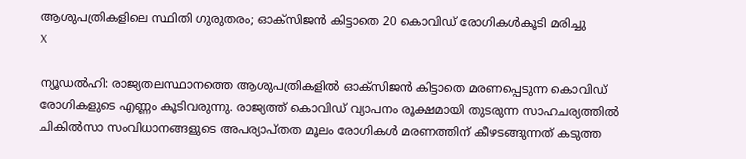ആശുപത്രികളിലെ സ്ഥിതി ഗുരുതരം; ഓക്‌സിജന്‍ കിട്ടാതെ 20 കൊവിഡ് രോഗികള്‍കൂടി മരിച്ചു
X

ന്യൂഡല്‍ഹി: രാജ്യതലസ്ഥാനത്തെ ആശുപത്രികളില്‍ ഓക്‌സിജന്‍ കിട്ടാതെ മരണപ്പെടുന്ന കൊവിഡ് രോഗികളുടെ എണ്ണം കൂടിവരുന്നു. രാജ്യത്ത് കൊവിഡ് വ്യാപനം രൂക്ഷമായി തുടരുന്ന സാഹചര്യത്തില്‍ ചികില്‍സാ സംവിധാനങ്ങളുടെ അപര്യാപ്തത മൂലം രോഗികള്‍ മരണത്തിന് കീഴടങ്ങുന്നത് കടുത്ത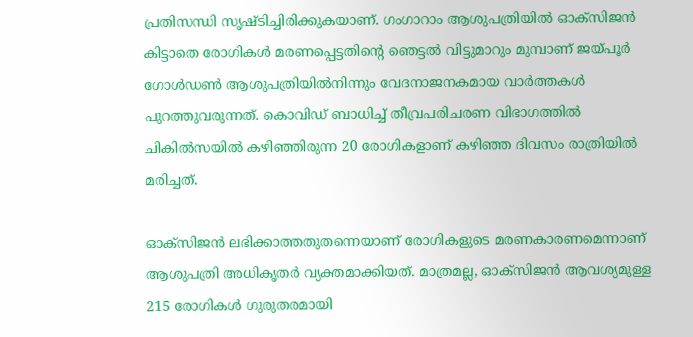പ്രതിസന്ധി സൃഷ്ടിച്ചിരിക്കുകയാണ്. ഗംഗാറാം ആശുപത്രിയില്‍ ഓക്‌സിജന്‍ കിട്ടാതെ രോഗികള്‍ മരണപ്പെട്ടതിന്റെ ഞെട്ടല്‍ വിട്ടുമാറും മുമ്പാണ് ജയ്പൂര്‍ ഗോള്‍ഡണ്‍ ആശുപത്രിയില്‍നിന്നും വേദനാജനകമായ വാര്‍ത്തകള്‍ പുറത്തുവരുന്നത്. കൊവിഡ് ബാധിച്ച് തീവ്രപരിചരണ വിഭാഗത്തില്‍ ചികില്‍സയില്‍ കഴിഞ്ഞിരുന്ന 20 രോഗികളാണ് കഴിഞ്ഞ ദിവസം രാത്രിയില്‍ മരിച്ചത്.

ഓക്‌സിജന്‍ ലഭിക്കാത്തതുതന്നെയാണ് രോഗികളുടെ മരണകാരണമെന്നാണ് ആശുപത്രി അധികൃതര്‍ വ്യക്തമാക്കിയത്. മാത്രമല്ല, ഓക്‌സിജന്‍ ആവശ്യമുള്ള 215 രോഗികള്‍ ഗുരുതരമായി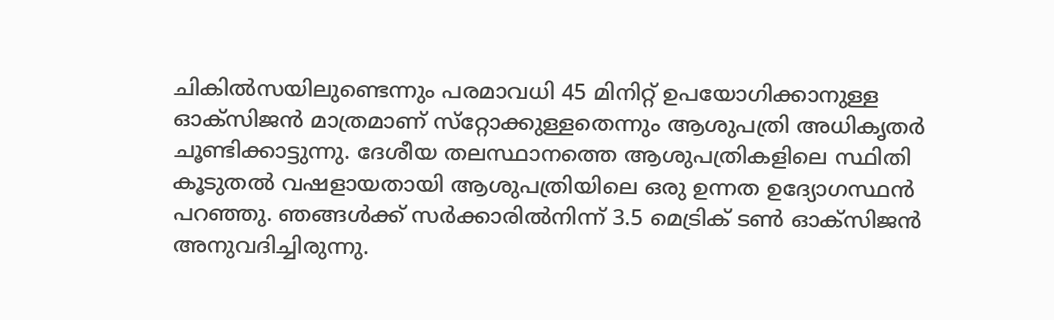ചികില്‍സയിലുണ്ടെന്നും പരമാവധി 45 മിനിറ്റ് ഉപയോഗിക്കാനുള്ള ഓക്‌സിജന്‍ മാത്രമാണ് സ്‌റ്റോക്കുള്ളതെന്നും ആശുപത്രി അധികൃതര്‍ ചൂണ്ടിക്കാട്ടുന്നു. ദേശീയ തലസ്ഥാനത്തെ ആശുപത്രികളിലെ സ്ഥിതി കൂടുതല്‍ വഷളായതായി ആശുപത്രിയിലെ ഒരു ഉന്നത ഉദ്യോഗസ്ഥന്‍ പറഞ്ഞു. ഞങ്ങള്‍ക്ക് സര്‍ക്കാരില്‍നിന്ന് 3.5 മെട്രിക് ടണ്‍ ഓക്‌സിജന്‍ അനുവദിച്ചിരുന്നു.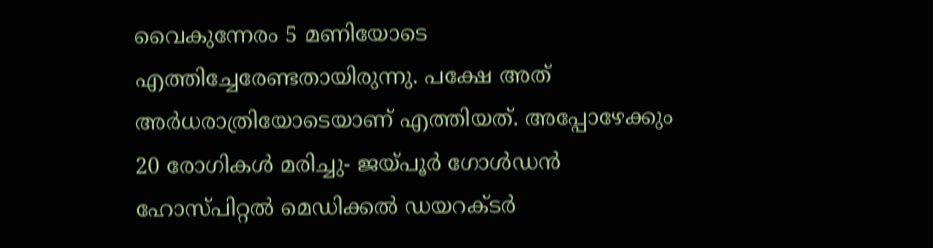വൈകുന്നേരം 5 മണിയോടെ എത്തിച്ചേരേണ്ടതായിരുന്നു. പക്ഷേ അത് അര്‍ധരാത്രിയോടെയാണ് എത്തിയത്. അപ്പോഴേക്കും 20 രോഗികള്‍ മരിച്ചു- ജയ്പൂര്‍ ഗോള്‍ഡന്‍ ഹോസ്പിറ്റല്‍ മെഡിക്കല്‍ ഡയറക്ടര്‍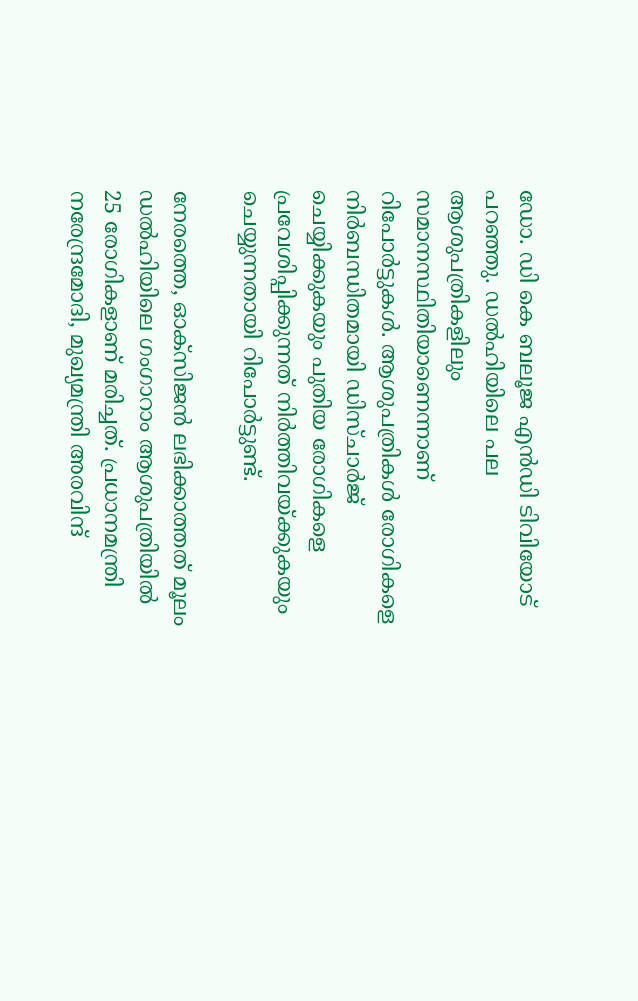ഡോ. ഡി കെ ബലൂജ എന്‍ഡി ടിവിയോട് പറഞ്ഞു. ഡല്‍ഹിയിലെ പല ആശുപത്രികളിലും സമാനസ്ഥിതിയാണെന്നാണ് റിപോര്‍ട്ടുകള്‍. ആശുപത്രികള്‍ രോഗികളെ നിര്‍ബന്ധിതമായി ഡിസ്ചാര്‍ജ് ചെയ്യിക്കുകയും പുതിയ രോഗികളെ പ്രവേശിപ്പിക്കുന്നത് നിര്‍ത്തിവയ്ക്കുകയും ചെയ്യുന്നതായി റിപോര്‍ട്ടുണ്ട്.

നേരത്തെ, ഓക്‌സിജന്‍ ലഭിക്കാത്തത് മൂലം ഡല്‍ഹിയിലെ ഗംഗാറാം ആശുപത്രിയില്‍ 25 രോഗികളാണ് മരിച്ചത്. പ്രധാനമന്ത്രി നരേന്ദ്രമോദി, മുഖ്യമന്ത്രി അരവിന്ദ്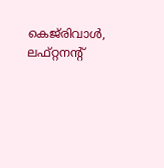കെജ്‌രിവാള്‍, ലഫ്റ്റനന്റ്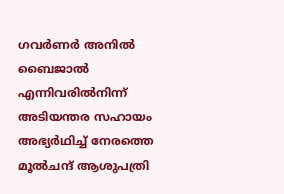ഗവര്‍ണര്‍ അനില്‍ ബൈജാല്‍ എന്നിവരില്‍നിന്ന് അടിയന്തര സഹായം അഭ്യര്‍ഥിച്ച് നേരത്തെ മൂല്‍ചന്ദ് ആശുപത്രി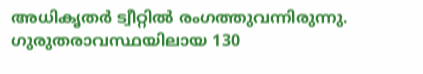അധികൃതര്‍ ട്വീറ്റില്‍ രംഗത്തുവന്നിരുന്നു. ഗുരുതരാവസ്ഥയിലായ 130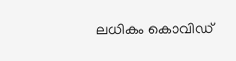ലധികം കൊവിഡ്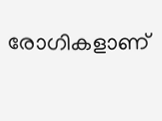രോഗികളാണ്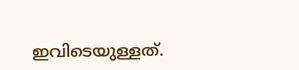ഇവിടെയുള്ളത്.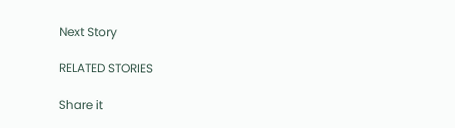Next Story

RELATED STORIES

Share it